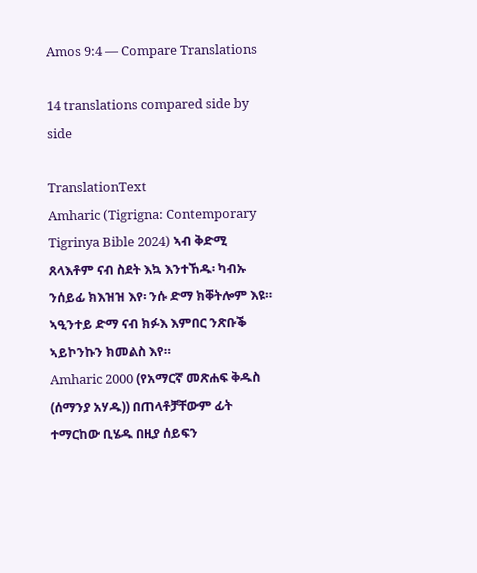Amos 9:4 — Compare Translations

14 translations compared side by side

TranslationText
Amharic (Tigrigna: Contemporary Tigrinya Bible 2024) ኣብ ቅድሚ ጸላእቶም ናብ ስደት እኳ እንተኸዱ፡ ካብኡ ንሰይፊ ክእዝዝ እየ፡ ንሱ ድማ ክቐትሎም እዩ። ኣዒንተይ ድማ ናብ ክፉእ እምበር ንጽቡቕ ኣይኮንኩን ክመልስ እየ።
Amharic 2000 (የአማርኛ መጽሐፍ ቅዱስ (ሰማንያ አሃዱ)) በጠላቶቻቸውም ፊት ተማርከው ቢሄዱ በዚያ ሰይፍን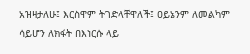አዝዛታለሁ፤ እርስዋም ትገድላቸዋለች፤ ዐይኔንም ለመልካም ሳይሆን ለክፋት በእነርሱ ላይ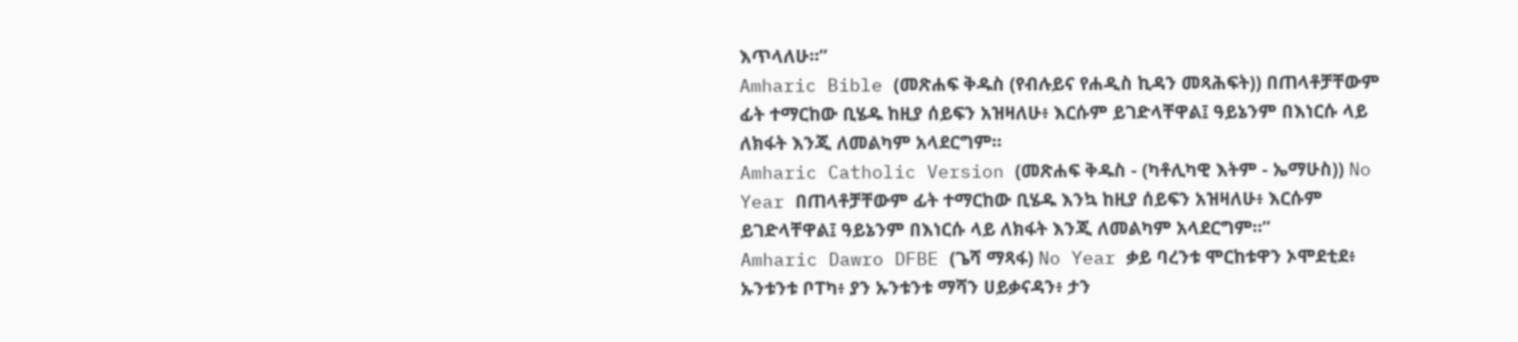እጥላለሁ።”
Amharic Bible (መጽሐፍ ቅዱስ (የብሉይና የሐዲስ ኪዳን መጻሕፍት)) በጠላቶቻቸውም ፊት ተማርከው ቢሄዱ ከዚያ ሰይፍን አዝዛለሁ፥ እርሱም ይገድላቸዋል፤ ዓይኔንም በእነርሱ ላይ ለክፋት እንጂ ለመልካም አላደርግም።
Amharic Catholic Version (መጽሐፍ ቅዱስ - (ካቶሊካዊ እትም - ኤማሁስ)) No Year በጠላቶቻቸውም ፊት ተማርከው ቢሄዱ እንኳ ከዚያ ሰይፍን አዝዛለሁ፥ እርሱም ይገድላቸዋል፤ ዓይኔንም በእነርሱ ላይ ለክፋት እንጂ ለመልካም አላደርግም።”
Amharic Dawro DFBE (ጌሻ ማጻፋ) No Year ቃይ ባረንቱ ሞርከቱዋን ኦሞደቲደ፥ ኡንቱንቱ ቦፐካ፥ ያን ኡንቱንቱ ማሻን ሀይቃናዳን፥ ታን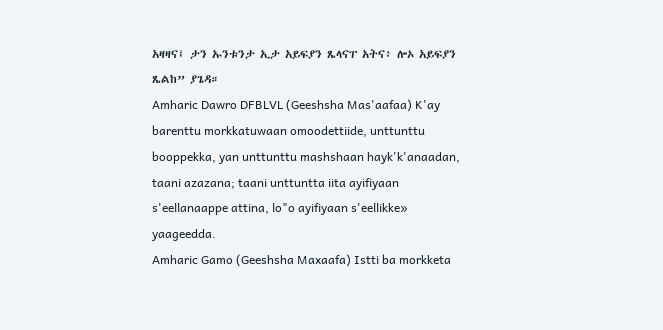አዛዛና፤ ታን ኡንቱንታ ኢታ አይፍያን ጼላናፐ አትና፥ ሎኦ አይፍያን ጼልከ” ያጌዳ።
Amharic Dawro DFBLVL (Geeshsha Mas'aafaa) K'ay barenttu morkkatuwaan omoodettiide, unttunttu booppekka, yan unttunttu mashshaan hayk'k'anaadan, taani azazana; taani unttuntta iita ayifiyaan s'eellanaappe attina, lo"o ayifiyaan s'eellikke» yaageedda.
Amharic Gamo (Geeshsha Maxaafa) Istti ba morkketa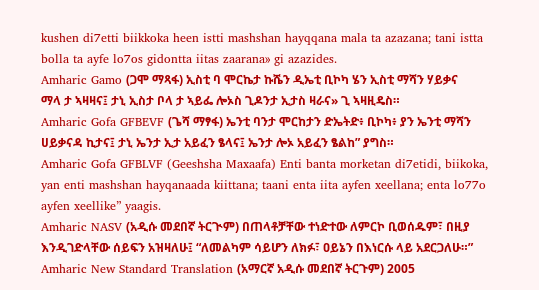kushen di7etti biikkoka heen istti mashshan hayqqana mala ta azazana; tani istta bolla ta ayfe lo7os gidontta iitas zaarana» gi azazides.
Amharic Gamo (ጋሞ ማጻፋ) ኢስቲ ባ ሞርኬታ ኩሼን ዲኤቲ ቢኮካ ሄን ኢስቲ ማሻን ሃይቃና ማላ ታ ኣዛዛና፤ ታኒ ኢስታ ቦላ ታ ኣይፌ ሎኦስ ጊዶንታ ኢታስ ዛራና» ጊ ኣዛዚዴስ።
Amharic Gofa GFBEVF (ጌሻ ማፃፋ) ኤንቲ ባንታ ሞርከታን ድኤትድ፥ ቢኮካ፥ ያን ኤንቲ ማሻን ሀይቃናዳ ኪታና፤ ታኒ ኤንታ ኢታ አይፈን ፄላና፤ ኤንታ ሎኦ አይፈን ፄልከ” ያግስ።
Amharic Gofa GFBLVF (Geeshsha Maxaafa) Enti banta morketan di7etidi, biikoka, yan enti mashshan hayqanaada kiittana; taani enta iita ayfen xeellana; enta lo77o ayfen xeellike” yaagis.
Amharic NASV (አዲሱ መደበኛ ትርጒም) በጠላቶቻቸው ተነድተው ለምርኮ ቢወሰዱም፣ በዚያ እንዲገድላቸው ሰይፍን አዝዛለሁ፤ “ለመልካም ሳይሆን ለክፉ፣ ዐይኔን በእነርሱ ላይ አደርጋለሁ።”
Amharic New Standard Translation (አማርኛ አዲሱ መደበኛ ትርጉም) 2005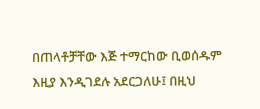በጠላቶቻቸው እጅ ተማርከው ቢወሰዱም እዚያ እንዲገደሉ አደርጋለሁ፤ በዚህ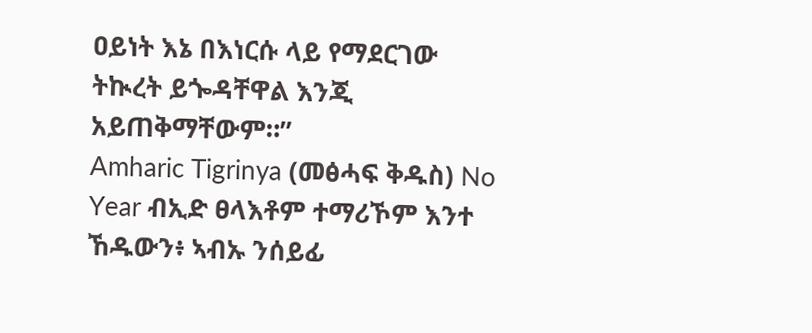ዐይነት እኔ በእነርሱ ላይ የማደርገው ትኲረት ይጐዳቸዋል እንጂ አይጠቅማቸውም።”
Amharic Tigrinya (መፅሓፍ ቅዱስ) No Year ብኢድ ፀላእቶም ተማሪኾም እንተ ኸዱውን፥ ኣብኡ ንሰይፊ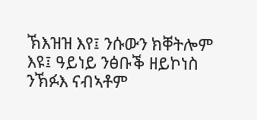ኽእዝዝ እየ፤ ንሱውን ክቐትሎም እዩ፤ ዓይነይ ንፅቡቕ ዘይኮነስ ንኽፉእ ናብኣቶም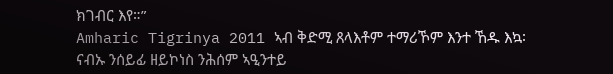ክገብር እየ።”
Amharic Tigrinya 2011 ኣብ ቅድሚ ጸላእቶም ተማሪኾም እንተ ኸዱ እኳ፡ ናብኡ ንሰይፊ ዘይኮነስ ንሕሰም ኣዒንተይ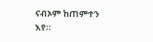ናብኦም ከጠምተን እየ።